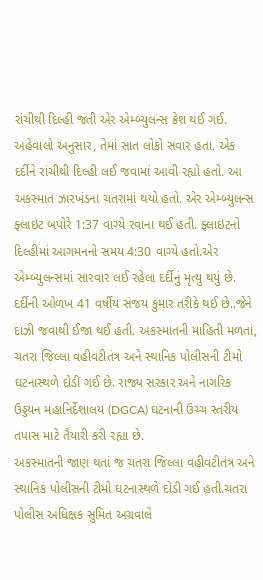રાંચીથી દિલ્હી જતી એર એમ્બ્યુલન્સ ક્રેશ થઈ ગઈ. અહેવાલો અનુસાર, તેમાં સાત લોકો સવાર હતા. એક દર્દીને રાંચીથી દિલ્હી લઈ જવામાં આવી રહ્યો હતો. આ અકસ્માત ઝારખંડના ચતરામાં થયો હતો. એર એમ્બ્યુલન્સ ફ્લાઇટ બપોરે 1:37 વાગ્યે રવાના થઈ હતી. ફ્લાઇટનો દિલ્હીમાં આગમનનો સમય 4:30 વાગ્યે હતો.એર એમ્બ્યુલન્સમાં સારવાર લઈ રહેલા દર્દીનું મૃત્યુ થયું છે. દર્દીની ઓળખ 41 વર્ષીય સંજય કુમાર તરીકે થઈ છે..જેને દાઝી જવાથી ઈજા થઈ હતી. અકસ્માતની માહિતી મળતાં, ચતરા જિલ્લા વહીવટીતંત્ર અને સ્થાનિક પોલીસની ટીમો ઘટનાસ્થળે દોડી ગઈ છે. રાજ્ય સરકાર અને નાગરિક ઉડ્ડયન મહાનિર્દેશાલય (DGCA) ઘટનાની ઉચ્ચ સ્તરીય તપાસ માટે તૈયારી કરી રહ્યા છે.
અકસ્માતની જાણ થતાં જ ચતરા જિલ્લા વહીવટીતંત્ર અને સ્થાનિક પોલીસની ટીમો ઘટનાસ્થળે દોડી ગઈ હતી.ચતરા પોલીસ અધિક્ષક સુમિત અગ્રવાલે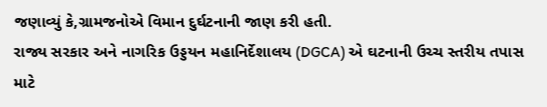જણાવ્યું કે,ગ્રામજનોએ વિમાન દુર્ઘટનાની જાણ કરી હતી.
રાજ્ય સરકાર અને નાગરિક ઉડ્ડયન મહાનિર્દેશાલય (DGCA) એ ઘટનાની ઉચ્ચ સ્તરીય તપાસ માટે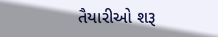તૈયારીઓ શરૂ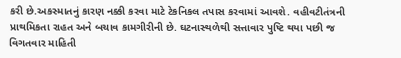કરી છે.અકસ્માતનું કારણ નક્કી કરવા માટે ટેકનિકલ તપાસ કરવામાં આવશે. વહીવટીતંત્રની પ્રાથમિકતા રાહત અને બચાવ કામગીરીની છે. ઘટનાસ્થળેથી સત્તાવાર પુષ્ટિ થયા પછી જ વિગતવાર માહિતી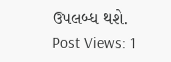ઉપલબ્ધ થશે.
Post Views: 1